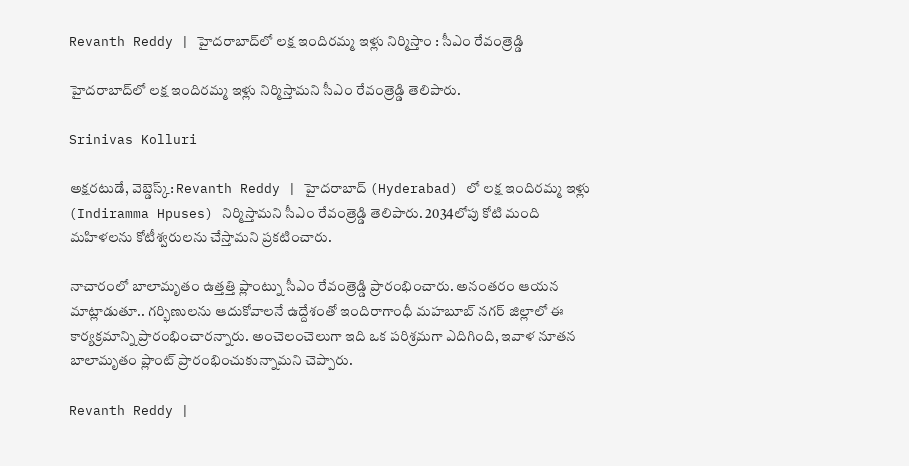Revanth Reddy | హైదరాబాద్‌లో లక్ష ఇందిరమ్మ ఇళ్లు నిర్మిస్తాం : సీఎం రేవంత్రెడ్డి

హైదరాబాద్‌లో లక్ష ఇందిరమ్మ ఇళ్లు నిర్మిస్తామని సీఎం రేవంత్రెడ్డి తెలిపారు.

Srinivas Kolluri

అక్షరటుడే, వెబ్డెస్క్: Revanth Reddy | హైదరాబాద్‌ (Hyderabad) లో లక్ష ఇందిరమ్మ ఇళ్లు (Indiramma Hpuses) నిర్మిస్తామని సీఎం రేవంత్రెడ్డి తెలిపారు. 2034లోపు కోటి మంది మహిళలను కోటీశ్వరులను చేస్తామని ప్రకటించారు.

నాచారంలో బాలామృతం ఉత్తత్తి ప్లాంట్ను సీఎం రేవంత్రెడ్డి ప్రారంభించారు. అనంతరం ఆయన మాట్లాడుతూ.. గర్భిణులను ఆదుకోవాలనే ఉద్దేశంతో ఇందిరాగాంధీ మహబూబ్ నగర్ జిల్లాలో ఈ కార్యక్రమాన్ని ప్రారంభించారన్నారు. అంచెలంచెలుగా ఇది ఒక పరిశ్రమగా ఎదిగింది, ఇవాళ నూతన బాలామృతం ప్లాంట్ ప్రారంభించుకున్నామని చెప్పారు.

Revanth Reddy |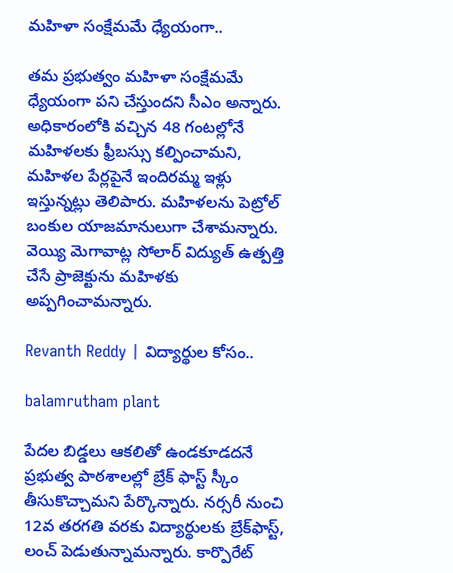మహిళా సంక్షేమమే ధ్యేయంగా..

తమ ప్రభుత్వం మహిళా సంక్షేమమే ధ్యేయంగా పని చేస్తుందని సీఎం అన్నారు. అధికారంలోకి వచ్చిన 48 గంటల్లోనే మహిళలకు ఫ్రీబస్సు కల్పించామని, మహిళల పేర్లపైనే ఇందిరమ్మ ఇళ్లు ఇస్తున్నట్లు తెలిపారు. మహిళలను పెట్రోల్‌ బంకుల యాజమానులుగా చేశామన్నారు. వెయ్యి మెగావాట్ల సోలార్ విద్యుత్ ఉత్పత్తి చేసే ప్రాజెక్టును మహిళకు అప్పగించామన్నారు.

Revanth Reddy | విద్యార్థుల కోసం..

balamrutham plant

పేదల బిడ్డలు ఆకలితో ఉండకూడదనే ప్రభుత్వ పాఠశాలల్లో బ్రేక్ ఫాస్ట్ స్కీం తీసుకొచ్చామని పేర్కొన్నారు. నర్సరీ నుంచి 12వ తరగతి వరకు విద్యార్థులకు బ్రేక్‌ఫాస్ట్‌, లంచ్‌ పెడుతున్నామన్నారు. కార్పొరేట్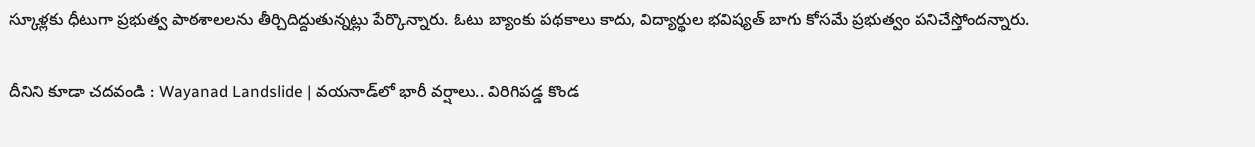స్కూళ్లకు ధీటుగా ప్రభుత్వ పాఠశాలలను తీర్చిదిద్దుతున్నట్లు పేర్కొన్నారు. ఓటు బ్యాంకు పథకాలు కాదు, విద్యార్థుల భవిష్యత్ బాగు కోసమే ప్రభుత్వం పనిచేస్తోందన్నారు.

దీనిని కూడా చదవండి : Wayanad Landslide | వయనాడ్‌లో భారీ వర్షాలు.. విరిగిపడ్డ కొండ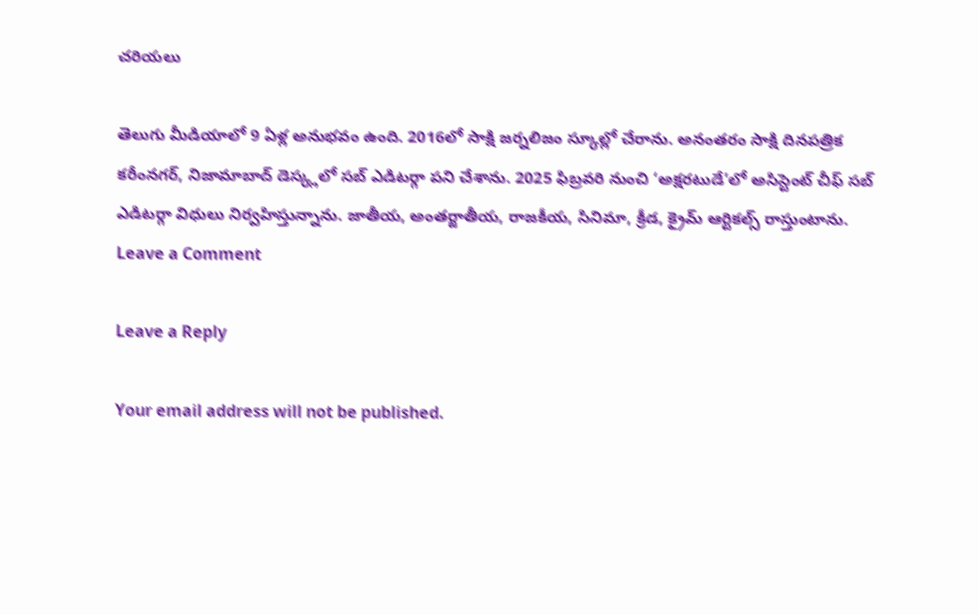చరియలు

తెలుగు మీడియాలో 9 ఏళ్ల అనుభవం ఉంది. 2016లో సాక్షి జర్నలిజం స్కూల్లో చేరాను. అనంతరం సాక్షి దినపత్రిక కరీంనగర్, నిజామాబాద్ డెస్క్లలో సబ్ ఎడిటర్గా పని చేశాను. 2025 ఫిబ్రవరి నుంచి ‘అక్షరటుడే’లో అసిస్టెంట్ చీఫ్ సబ్ ఎడిటర్గా విధులు నిర్వహిస్తున్నాను. జాతీయ, అంతర్జాతీయ, రాజకీయ, సినిమా, క్రీడ, క్రైమ్ ఆర్టికల్స్ రాస్తుంటాను.
Leave a Comment

Leave a Reply

Your email address will not be published.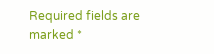Required fields are marked *